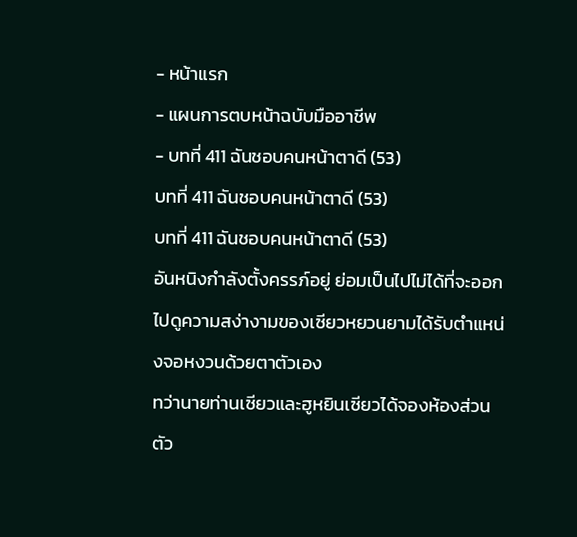- หน้าแรก
- แผนการตบหน้าฉบับมืออาชีพ
- บทที่ 411 ฉันชอบคนหน้าตาดี (53)
บทที่ 411 ฉันชอบคนหน้าตาดี (53)
บทที่ 411 ฉันชอบคนหน้าตาดี (53)
อันหนิงกำลังตั้งครรภ์อยู่ ย่อมเป็นไปไม่ได้ที่จะออกไปดูความสง่างามของเซียวหยวนยามได้รับตำแหน่งจอหงวนด้วยตาตัวเอง
ทว่านายท่านเซียวและฮูหยินเซียวได้จองห้องส่วนตัว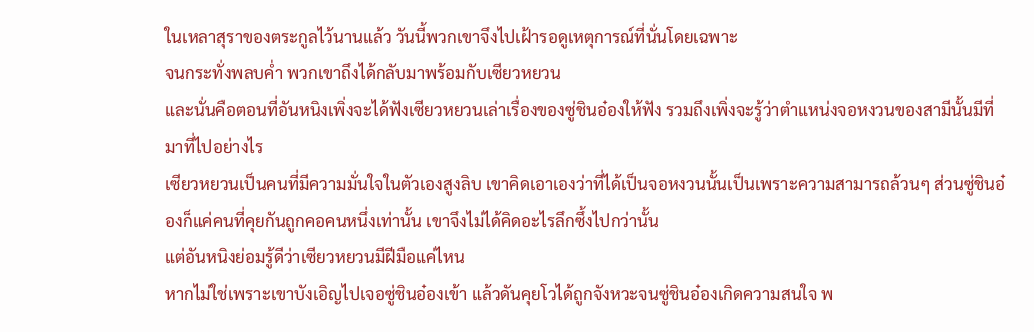ในเหลาสุราของตระกูลไว้นานแล้ว วันนี้พวกเขาจึงไปเฝ้ารอดูเหตุการณ์ที่นั่นโดยเฉพาะ
จนกระทั่งพลบค่ำ พวกเขาถึงได้กลับมาพร้อมกับเซียวหยวน
และนั่นคือตอนที่อันหนิงเพิ่งจะได้ฟังเซียวหยวนเล่าเรื่องของซู่ชินอ๋องให้ฟัง รวมถึงเพิ่งจะรู้ว่าตำแหน่งจอหงวนของสามีนั้นมีที่มาที่ไปอย่างไร
เซียวหยวนเป็นคนที่มีความมั่นใจในตัวเองสูงลิบ เขาคิดเอาเองว่าที่ได้เป็นจอหงวนนั้นเป็นเพราะความสามารถล้วนๆ ส่วนซู่ชินอ๋องก็แค่คนที่คุยกันถูกคอคนหนึ่งเท่านั้น เขาจึงไม่ได้คิดอะไรลึกซึ้งไปกว่านั้น
แต่อันหนิงย่อมรู้ดีว่าเซียวหยวนมีฝีมือแค่ไหน
หากไม่ใช่เพราะเขาบังเอิญไปเจอซู่ชินอ๋องเข้า แล้วดันคุยโวได้ถูกจังหวะจนซู่ชินอ๋องเกิดความสนใจ พ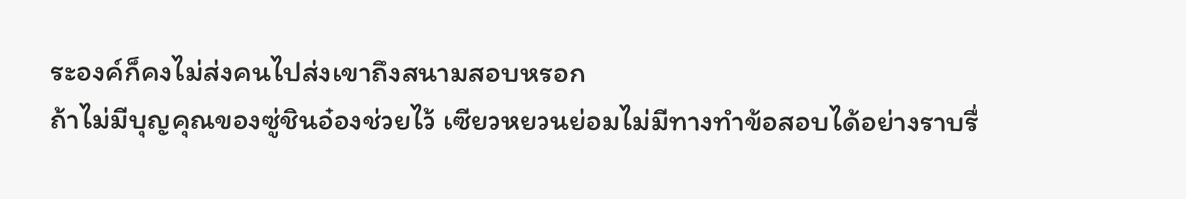ระองค์ก็คงไม่ส่งคนไปส่งเขาถึงสนามสอบหรอก
ถ้าไม่มีบุญคุณของซู่ชินอ๋องช่วยไว้ เซียวหยวนย่อมไม่มีทางทำข้อสอบได้อย่างราบรื่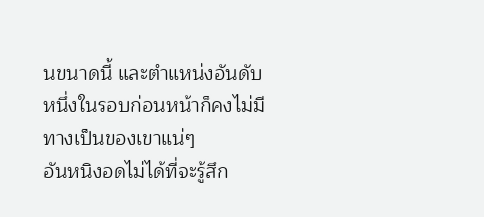นขนาดนี้ และตำแหน่งอันดับหนึ่งในรอบก่อนหน้าก็คงไม่มีทางเป็นของเขาแน่ๆ
อันหนิงอดไม่ได้ที่จะรู้สึก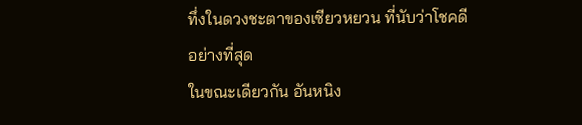ทึ่งในดวงชะตาของเซียวหยวน ที่นับว่าโชคดีอย่างที่สุด
ในขณะเดียวกัน อันหนิง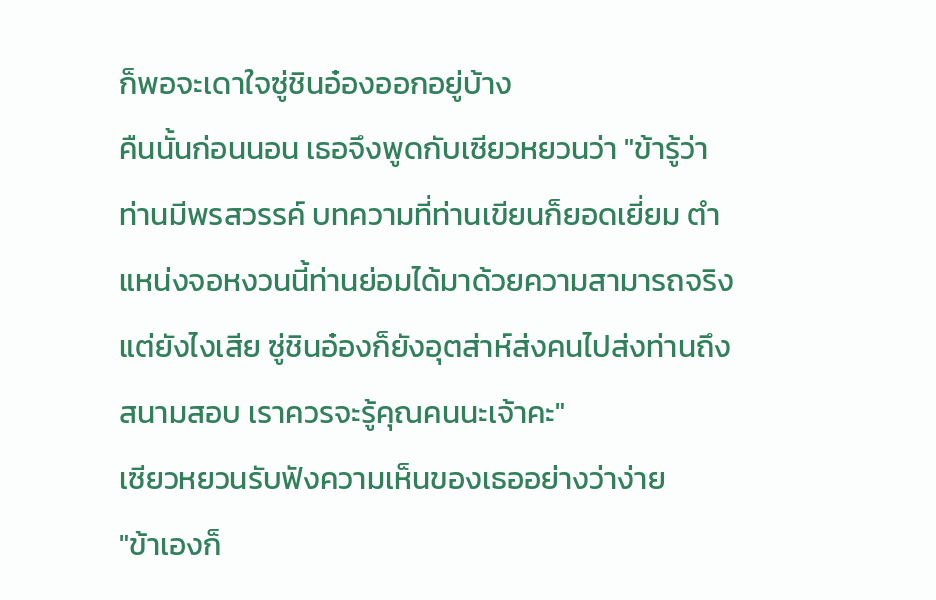ก็พอจะเดาใจซู่ชินอ๋องออกอยู่บ้าง
คืนนั้นก่อนนอน เธอจึงพูดกับเซียวหยวนว่า "ข้ารู้ว่าท่านมีพรสวรรค์ บทความที่ท่านเขียนก็ยอดเยี่ยม ตำแหน่งจอหงวนนี้ท่านย่อมได้มาด้วยความสามารถจริง แต่ยังไงเสีย ซู่ชินอ๋องก็ยังอุตส่าห์ส่งคนไปส่งท่านถึงสนามสอบ เราควรจะรู้คุณคนนะเจ้าคะ"
เซียวหยวนรับฟังความเห็นของเธออย่างว่าง่าย
"ข้าเองก็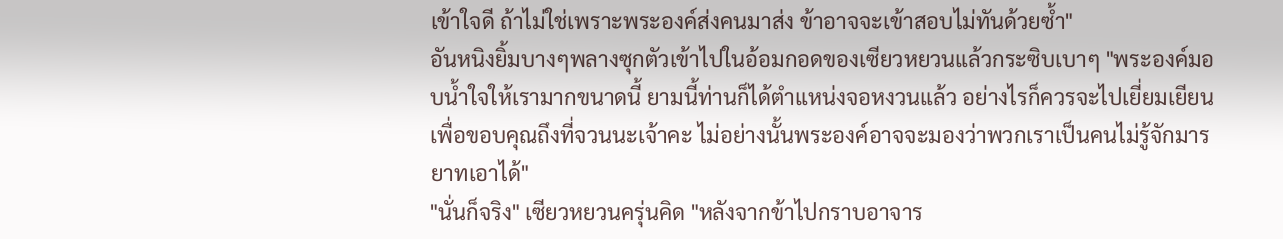เข้าใจดี ถ้าไม่ใช่เพราะพระองค์ส่งคนมาส่ง ข้าอาจจะเข้าสอบไม่ทันด้วยซ้ำ"
อันหนิงยิ้มบางๆพลางซุกตัวเข้าไปในอ้อมกอดของเซียวหยวนแล้วกระซิบเบาๆ "พระองค์มอบน้ำใจให้เรามากขนาดนี้ ยามนี้ท่านก็ได้ตำแหน่งจอหงวนแล้ว อย่างไรก็ควรจะไปเยี่ยมเยียนเพื่อขอบคุณถึงที่จวนนะเจ้าคะ ไม่อย่างนั้นพระองค์อาจจะมองว่าพวกเราเป็นคนไม่รู้จักมารยาทเอาได้"
"นั่นก็จริง" เซียวหยวนครุ่นคิด "หลังจากข้าไปกราบอาจาร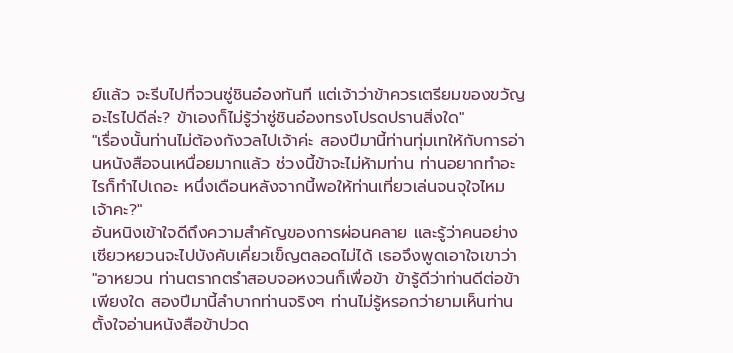ย์แล้ว จะรีบไปที่จวนซู่ชินอ๋องทันที แต่เจ้าว่าข้าควรเตรียมของขวัญอะไรไปดีล่ะ? ข้าเองก็ไม่รู้ว่าซู่ชินอ๋องทรงโปรดปรานสิ่งใด"
"เรื่องนั้นท่านไม่ต้องกังวลไปเจ้าค่ะ สองปีมานี้ท่านทุ่มเทให้กับการอ่านหนังสือจนเหนื่อยมากแล้ว ช่วงนี้ข้าจะไม่ห้ามท่าน ท่านอยากทำอะไรก็ทำไปเถอะ หนึ่งเดือนหลังจากนี้พอให้ท่านเที่ยวเล่นจนจุใจไหมเจ้าคะ?"
อันหนิงเข้าใจดีถึงความสำคัญของการผ่อนคลาย และรู้ว่าคนอย่างเซียวหยวนจะไปบังคับเคี่ยวเข็ญตลอดไม่ได้ เธอจึงพูดเอาใจเขาว่า "อาหยวน ท่านตรากตรำสอบจอหงวนก็เพื่อข้า ข้ารู้ดีว่าท่านดีต่อข้าเพียงใด สองปีมานี้ลำบากท่านจริงๆ ท่านไม่รู้หรอกว่ายามเห็นท่านตั้งใจอ่านหนังสือข้าปวด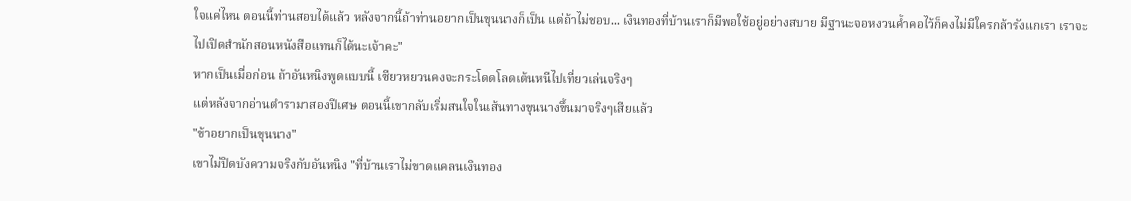ใจแค่ไหน ตอนนี้ท่านสอบได้แล้ว หลังจากนี้ถ้าท่านอยากเป็นขุนนางก็เป็น แต่ถ้าไม่ชอบ... เงินทองที่บ้านเราก็มีพอใช้อยู่อย่างสบาย มีฐานะจอหงวนค้ำคอไว้ก็คงไม่มีใครกล้ารังแกเรา เราจะไปเปิดสำนักสอนหนังสือแทนก็ได้นะเจ้าคะ"
หากเป็นเมื่อก่อน ถ้าอันหนิงพูดแบบนี้ เซียวหยวนคงจะกระโดดโลดเต้นหนีไปเที่ยวเล่นจริงๆ
แต่หลังจากอ่านตำรามาสองปีเศษ ตอนนี้เขากลับเริ่มสนใจในเส้นทางขุนนางขึ้นมาจริงๆเสียแล้ว
"ข้าอยากเป็นขุนนาง"
เขาไม่ปิดบังความจริงกับอันหนิง "ที่บ้านเราไม่ขาดแคลนเงินทอง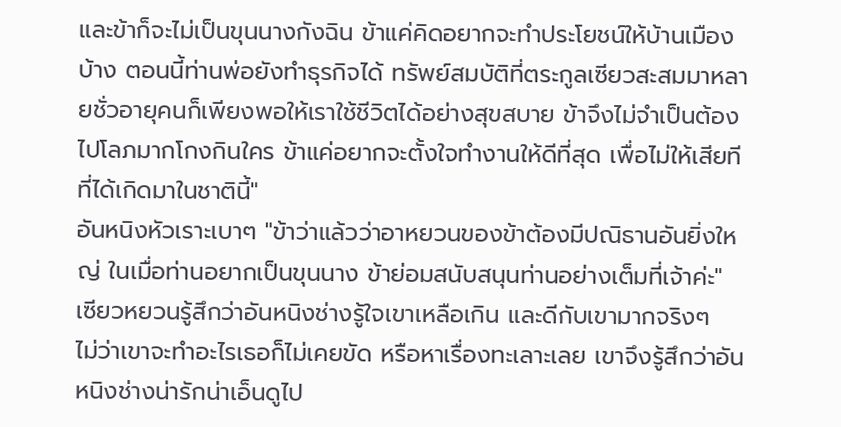และข้าก็จะไม่เป็นขุนนางกังฉิน ข้าแค่คิดอยากจะทำประโยชน์ให้บ้านเมืองบ้าง ตอนนี้ท่านพ่อยังทำธุรกิจได้ ทรัพย์สมบัติที่ตระกูลเซียวสะสมมาหลายชั่วอายุคนก็เพียงพอให้เราใช้ชีวิตได้อย่างสุขสบาย ข้าจึงไม่จำเป็นต้องไปโลภมากโกงกินใคร ข้าแค่อยากจะตั้งใจทำงานให้ดีที่สุด เพื่อไม่ให้เสียทีที่ได้เกิดมาในชาตินี้"
อันหนิงหัวเราะเบาๆ "ข้าว่าแล้วว่าอาหยวนของข้าต้องมีปณิธานอันยิ่งใหญ่ ในเมื่อท่านอยากเป็นขุนนาง ข้าย่อมสนับสนุนท่านอย่างเต็มที่เจ้าค่ะ"
เซียวหยวนรู้สึกว่าอันหนิงช่างรู้ใจเขาเหลือเกิน และดีกับเขามากจริงๆ
ไม่ว่าเขาจะทำอะไรเธอก็ไม่เคยขัด หรือหาเรื่องทะเลาะเลย เขาจึงรู้สึกว่าอันหนิงช่างน่ารักน่าเอ็นดูไป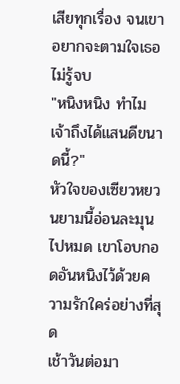เสียทุกเรื่อง จนเขาอยากจะตามใจเธอไม่รู้จบ
"หนิงหนิง ทำไมเจ้าถึงได้แสนดีขนาดนี้?"
หัวใจของเซียวหยวนยามนี้อ่อนละมุนไปหมด เขาโอบกอดอันหนิงไว้ด้วยความรักใคร่อย่างที่สุด
เช้าวันต่อมา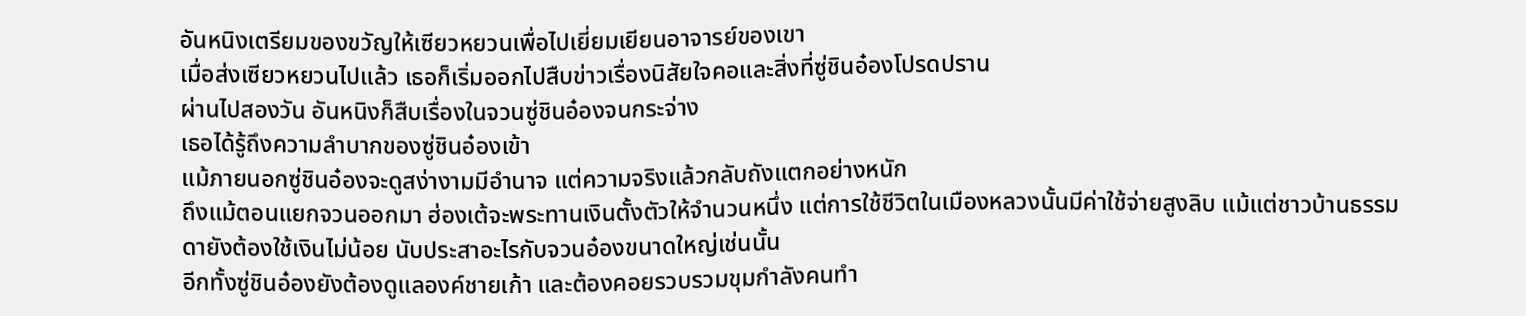อันหนิงเตรียมของขวัญให้เซียวหยวนเพื่อไปเยี่ยมเยียนอาจารย์ของเขา
เมื่อส่งเซียวหยวนไปแล้ว เธอก็เริ่มออกไปสืบข่าวเรื่องนิสัยใจคอและสิ่งที่ซู่ชินอ๋องโปรดปราน
ผ่านไปสองวัน อันหนิงก็สืบเรื่องในจวนซู่ชินอ๋องจนกระจ่าง
เธอได้รู้ถึงความลำบากของซู่ชินอ๋องเข้า
แม้ภายนอกซู่ชินอ๋องจะดูสง่างามมีอำนาจ แต่ความจริงแล้วกลับถังแตกอย่างหนัก
ถึงแม้ตอนแยกจวนออกมา ฮ่องเต้จะพระทานเงินตั้งตัวให้จำนวนหนึ่ง แต่การใช้ชีวิตในเมืองหลวงนั้นมีค่าใช้จ่ายสูงลิบ แม้แต่ชาวบ้านธรรมดายังต้องใช้เงินไม่น้อย นับประสาอะไรกับจวนอ๋องขนาดใหญ่เช่นนั้น
อีกทั้งซู่ชินอ๋องยังต้องดูแลองค์ชายเก้า และต้องคอยรวบรวมขุมกำลังคนทำ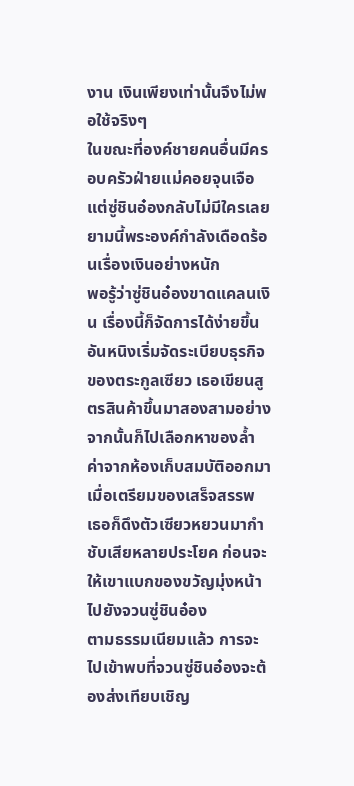งาน เงินเพียงเท่านั้นจึงไม่พอใช้จริงๆ
ในขณะที่องค์ชายคนอื่นมีครอบครัวฝ่ายแม่คอยจุนเจือ แต่ซู่ชินอ๋องกลับไม่มีใครเลย
ยามนี้พระองค์กำลังเดือดร้อนเรื่องเงินอย่างหนัก
พอรู้ว่าซู่ชินอ๋องขาดแคลนเงิน เรื่องนี้ก็จัดการได้ง่ายขึ้น
อันหนิงเริ่มจัดระเบียบธุรกิจของตระกูลเซียว เธอเขียนสูตรสินค้าขึ้นมาสองสามอย่าง จากนั้นก็ไปเลือกหาของล้ำค่าจากห้องเก็บสมบัติออกมา
เมื่อเตรียมของเสร็จสรรพ เธอก็ดึงตัวเซียวหยวนมากำชับเสียหลายประโยค ก่อนจะให้เขาแบกของขวัญมุ่งหน้าไปยังจวนซู่ชินอ๋อง
ตามธรรมเนียมแล้ว การจะไปเข้าพบที่จวนซู่ชินอ๋องจะต้องส่งเทียบเชิญ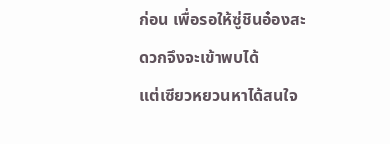ก่อน เพื่อรอให้ซู่ชินอ๋องสะดวกจึงจะเข้าพบได้
แต่เซียวหยวนหาได้สนใจ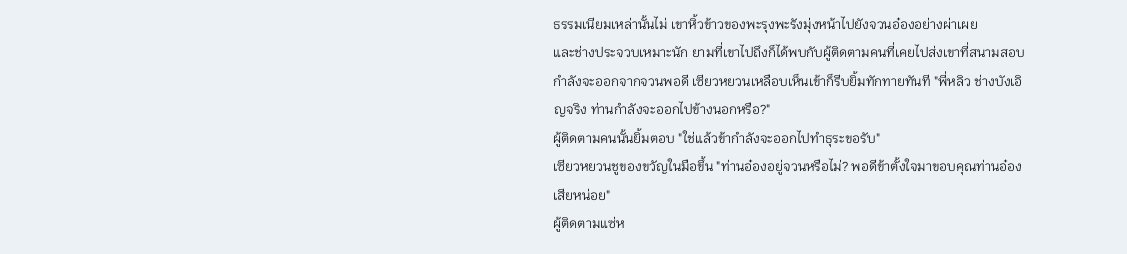ธรรมเนียมเหล่านั้นไม่ เขาหิ้วข้าวของพะรุงพะรังมุ่งหน้าไปยังจวนอ๋องอย่างผ่าเผย
และช่างประจวบเหมาะนัก ยามที่เขาไปถึงก็ได้พบกับผู้ติดตามคนที่เคยไปส่งเขาที่สนามสอบกำลังจะออกจากจวนพอดี เซียวหยวนเหลือบเห็นเข้าก็รีบยิ้มทักทายทันที "พี่หลิว ช่างบังเอิญจริง ท่านกำลังจะออกไปข้างนอกหรือ?"
ผู้ติดตามคนนั้นยิ้มตอบ "ใช่แล้วข้ากำลังจะออกไปทำธุระขอรับ"
เซียวหยวนชูของขวัญในมือขึ้น "ท่านอ๋องอยู่จวนหรือไม่? พอดีข้าตั้งใจมาขอบคุณท่านอ๋องเสียหน่อย"
ผู้ติดตามแซ่ห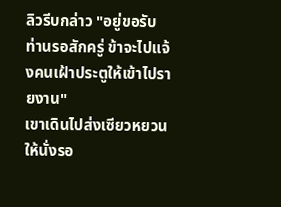ลิวรีบกล่าว "อยู่ขอรับ ท่านรอสักครู่ ข้าจะไปแจ้งคนเฝ้าประตูให้เข้าไปรายงาน"
เขาเดินไปส่งเซียวหยวนให้นั่งรอ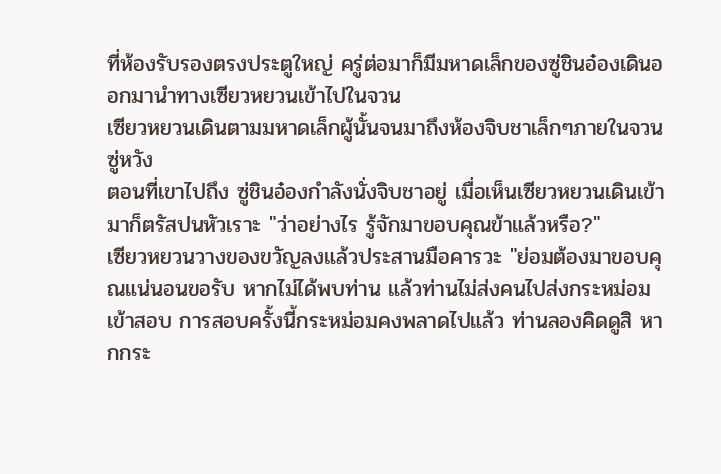ที่ห้องรับรองตรงประตูใหญ่ ครู่ต่อมาก็มีมหาดเล็กของซู่ชินอ๋องเดินออกมานำทางเซียวหยวนเข้าไปในจวน
เซียวหยวนเดินตามมหาดเล็กผู้นั้นจนมาถึงห้องจิบชาเล็กๆภายในจวนซู่หวัง
ตอนที่เขาไปถึง ซู่ชินอ๋องกำลังนั่งจิบชาอยู่ เมื่อเห็นเซียวหยวนเดินเข้ามาก็ตรัสปนหัวเราะ "ว่าอย่างไร รู้จักมาขอบคุณข้าแล้วหรือ?"
เซียวหยวนวางของขวัญลงแล้วประสานมือคารวะ "ย่อมต้องมาขอบคุณแน่นอนขอรับ หากไม่ได้พบท่าน แล้วท่านไม่ส่งคนไปส่งกระหม่อมเข้าสอบ การสอบครั้งนี้กระหม่อมคงพลาดไปแล้ว ท่านลองคิดดูสิ หากกระ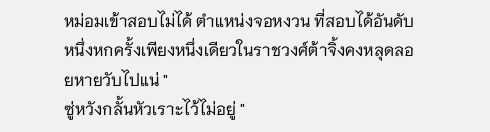หม่อมเข้าสอบไม่ได้ ตำแหน่งจอหงวน ที่สอบได้อันดับหนึ่งหกครั้งเพียงหนึ่งเดียวในราชวงศ์ต้าจิ้งคงหลุดลอยหายวับไปแน่ "
ซู่หวังกลั้นหัวเราะไว้ไม่อยู่ "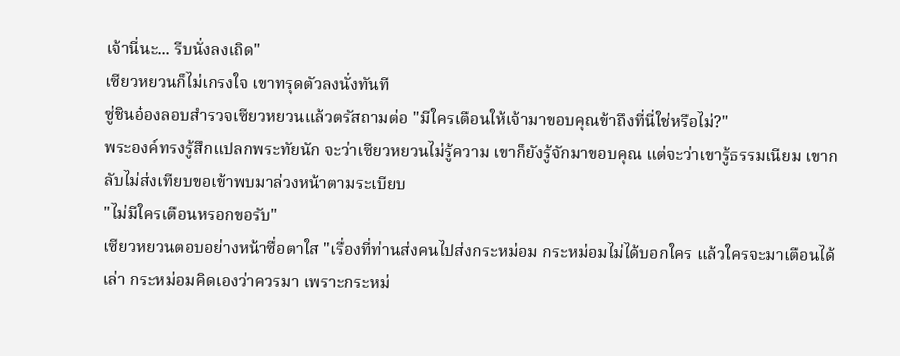เจ้านี่นะ... รีบนั่งลงเถิด"
เซียวหยวนก็ไม่เกรงใจ เขาทรุดตัวลงนั่งทันที
ซู่ชินอ๋องลอบสำรวจเซียวหยวนแล้วตรัสถามต่อ "มีใครเตือนให้เจ้ามาขอบคุณข้าถึงที่นี่ใช่หรือไม่?"
พระองค์ทรงรู้สึกแปลกพระทัยนัก จะว่าเซียวหยวนไม่รู้ความ เขาก็ยังรู้จักมาขอบคุณ แต่จะว่าเขารู้ธรรมเนียม เขากลับไม่ส่งเทียบขอเข้าพบมาล่วงหน้าตามระเบียบ
"ไม่มีใครเตือนหรอกขอรับ"
เซียวหยวนตอบอย่างหน้าซื่อตาใส "เรื่องที่ท่านส่งคนไปส่งกระหม่อม กระหม่อมไม่ได้บอกใคร แล้วใครจะมาเตือนได้เล่า กระหม่อมคิดเองว่าควรมา เพราะกระหม่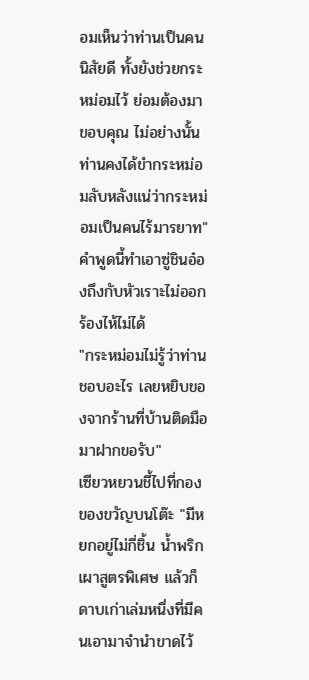อมเห็นว่าท่านเป็นคนนิสัยดี ทั้งยังช่วยกระหม่อมไว้ ย่อมต้องมาขอบคุณ ไม่อย่างนั้นท่านคงได้ขำกระหม่อมลับหลังแน่ว่ากระหม่อมเป็นคนไร้มารยาท"
คำพูดนี้ทำเอาซู่ชินอ๋องถึงกับหัวเราะไม่ออก ร้องไห้ไม่ได้
"กระหม่อมไม่รู้ว่าท่านชอบอะไร เลยหยิบของจากร้านที่บ้านติดมือมาฝากขอรับ"
เซียวหยวนชี้ไปที่กองของขวัญบนโต๊ะ "มีหยกอยู่ไม่กี่ชิ้น น้ำพริกเผาสูตรพิเศษ แล้วก็ดาบเก่าเล่มหนึ่งที่มีคนเอามาจำนำขาดไว้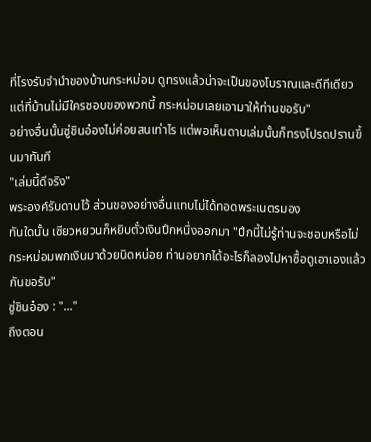ที่โรงรับจำนำของบ้านกระหม่อม ดูทรงแล้วน่าจะเป็นของโบราณและดีทีเดียว แต่ที่บ้านไม่มีใครชอบของพวกนี้ กระหม่อมเลยเอามาให้ท่านขอรับ"
อย่างอื่นนั้นซู่ชินอ๋องไม่ค่อยสนเท่าไร แต่พอเห็นดาบเล่มนั้นก็ทรงโปรดปรานขึ้นมาทันที
"เล่มนี้ดีจริง"
พระองค์รับดาบไว้ ส่วนของอย่างอื่นแทบไม่ได้ทอดพระเนตรมอง
ทันใดนั้น เซียวหยวนก็หยิบตั๋วเงินปึกหนึ่งออกมา "ปึกนี้ไม่รู้ท่านจะชอบหรือไม่ กระหม่อมพกเงินมาด้วยนิดหน่อย ท่านอยากได้อะไรก็ลองไปหาซื้อดูเอาเองแล้วกันขอรับ"
ซู่ชินอ๋อง : "..."
ถึงตอน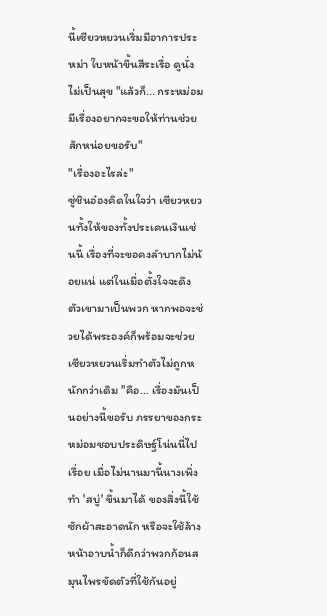นี้เซียวหยวนเริ่มมีอาการประหม่า ใบหน้าขึ้นสีระเรื่อ ดูนั่งไม่เป็นสุข "แล้วก็... กระหม่อมมีเรื่องอยากจะขอให้ท่านช่วยสักหน่อยขอรับ"
"เรื่องอะไรล่ะ"
ซู่ชินอ๋องคิดในใจว่า เซียวหยวนทั้งให้ของทั้งประเคนเงินเช่นนี้ เรื่องที่จะขอคงลำบากไม่น้อยแน่ แต่ในเมื่อตั้งใจจะดึงตัวเขามาเป็นพวก หากพอจะช่วยได้พระองค์ก็พร้อมจะช่วย
เซียวหยวนเริ่มทำตัวไม่ถูกหนักกว่าเดิม "คือ... เรื่องมันเป็นอย่างนี้ขอรับ ภรรยาของกระหม่อมชอบประดิษฐ์โน่นนี่ไปเรื่อย เมื่อไม่นานมานี้นางเพิ่งทำ 'สบู่' ขึ้นมาได้ ของสิ่งนี้ใช้ซักผ้าสะอาดนัก หรือจะใช้ล้างหน้าอาบน้ำก็ดีกว่าพวกก้อนสมุนไพรขัดตัวที่ใช้กันอยู่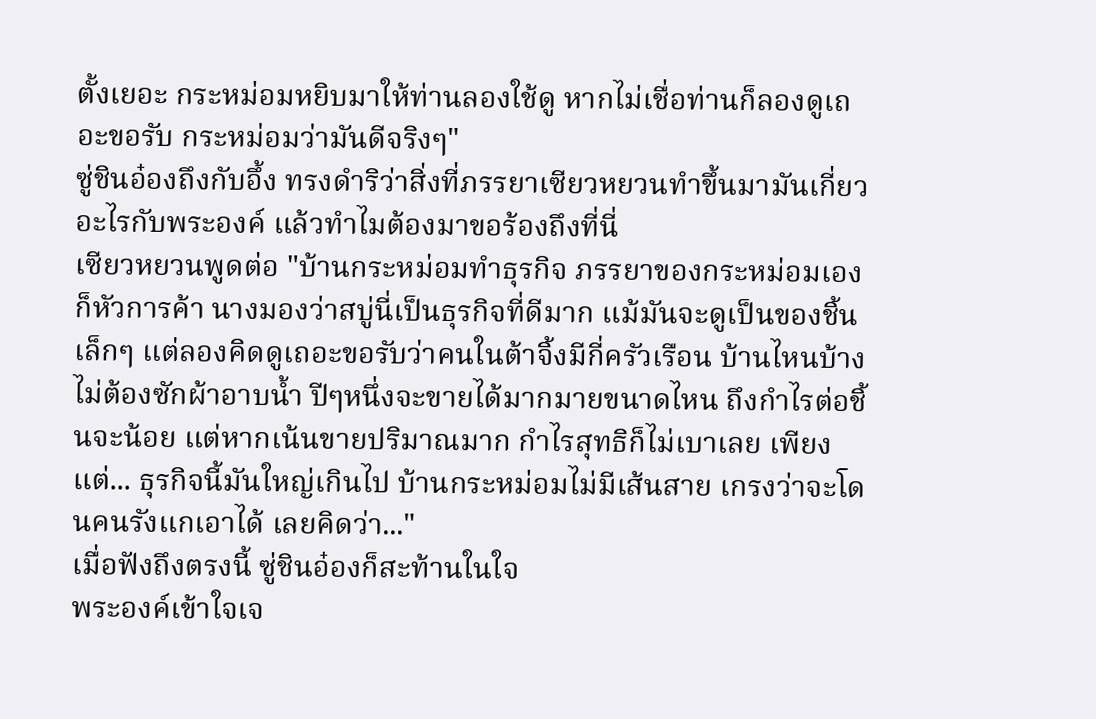ตั้งเยอะ กระหม่อมหยิบมาให้ท่านลองใช้ดู หากไม่เชื่อท่านก็ลองดูเถอะขอรับ กระหม่อมว่ามันดีจริงๆ"
ซู่ชินอ๋องถึงกับอึ้ง ทรงดำริว่าสิ่งที่ภรรยาเซียวหยวนทำขึ้นมามันเกี่ยวอะไรกับพระองค์ แล้วทำไมต้องมาขอร้องถึงที่นี่
เซียวหยวนพูดต่อ "บ้านกระหม่อมทำธุรกิจ ภรรยาของกระหม่อมเองก็หัวการค้า นางมองว่าสบู่นี่เป็นธุรกิจที่ดีมาก แม้มันจะดูเป็นของชิ้นเล็กๆ แต่ลองคิดดูเถอะขอรับว่าคนในต้าจิ้งมีกี่ครัวเรือน บ้านไหนบ้างไม่ต้องซักผ้าอาบน้ำ ปีๆหนึ่งจะขายได้มากมายขนาดไหน ถึงกำไรต่อชิ้นจะน้อย แต่หากเน้นขายปริมาณมาก กำไรสุทธิก็ไม่เบาเลย เพียงแต่... ธุรกิจนี้มันใหญ่เกินไป บ้านกระหม่อมไม่มีเส้นสาย เกรงว่าจะโดนคนรังแกเอาได้ เลยคิดว่า..."
เมื่อฟังถึงตรงนี้ ซู่ชินอ๋องก็สะท้านในใจ
พระองค์เข้าใจเจ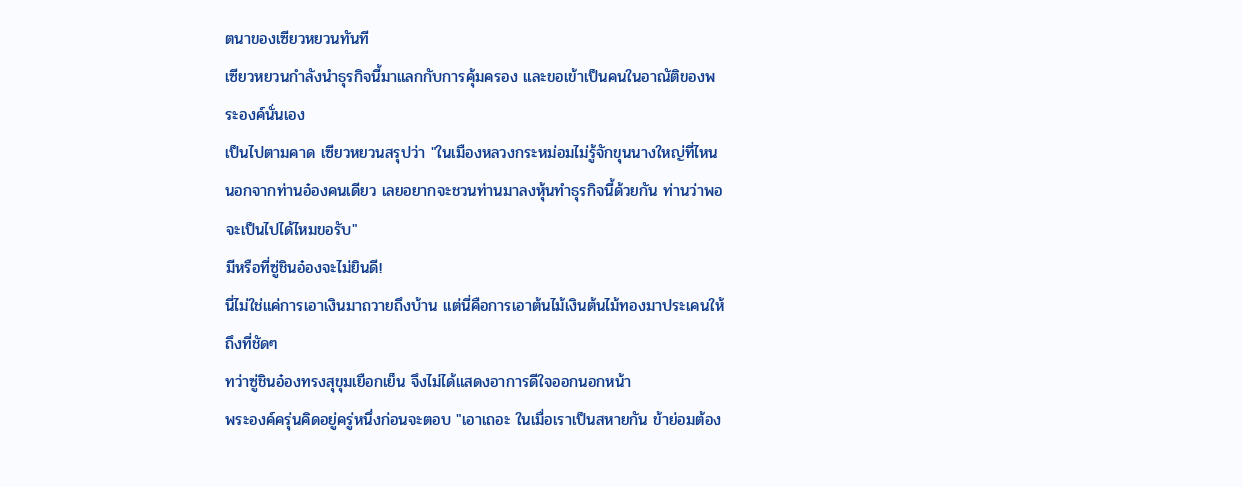ตนาของเซียวหยวนทันที
เซียวหยวนกำลังนำธุรกิจนี้มาแลกกับการคุ้มครอง และขอเข้าเป็นคนในอาณัติของพระองค์นั่นเอง
เป็นไปตามคาด เซียวหยวนสรุปว่า "ในเมืองหลวงกระหม่อมไม่รู้จักขุนนางใหญ่ที่ไหนนอกจากท่านอ๋องคนเดียว เลยอยากจะชวนท่านมาลงหุ้นทำธุรกิจนี้ด้วยกัน ท่านว่าพอจะเป็นไปได้ไหมขอรับ"
มีหรือที่ซู่ชินอ๋องจะไม่ยินดี!
นี่ไม่ใช่แค่การเอาเงินมาถวายถึงบ้าน แต่นี่คือการเอาต้นไม้เงินต้นไม้ทองมาประเคนให้ถึงที่ชัดๆ
ทว่าซู่ชินอ๋องทรงสุขุมเยือกเย็น จึงไม่ได้แสดงอาการดีใจออกนอกหน้า
พระองค์ครุ่นคิดอยู่ครู่หนึ่งก่อนจะตอบ "เอาเถอะ ในเมื่อเราเป็นสหายกัน ข้าย่อมต้อง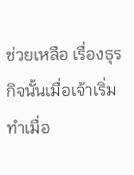ช่วยเหลือ เรื่องธุรกิจนั้นเมื่อเจ้าเริ่มทำเมื่อ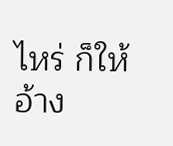ไหร่ ก็ให้อ้าง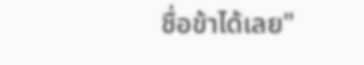ชื่อข้าได้เลย"